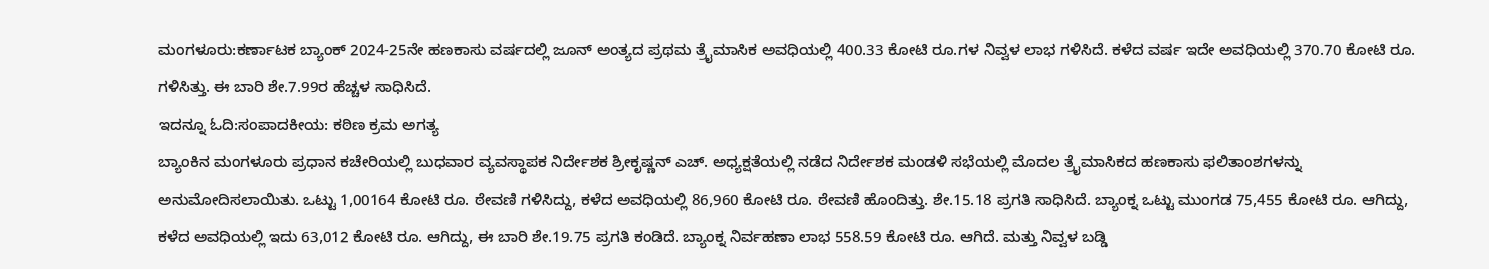ಮಂಗಳೂರು:ಕರ್ಣಾಟಕ ಬ್ಯಾಂಕ್ 2024-25ನೇ ಹಣಕಾಸು ವರ್ಷದಲ್ಲಿ ಜೂನ್ ಅಂತ್ಯದ ಪ್ರಥಮ ತ್ರೖೆಮಾಸಿಕ ಅವಧಿಯಲ್ಲಿ 400.33 ಕೋಟಿ ರೂ.ಗಳ ನಿವ್ವಳ ಲಾಭ ಗಳಿಸಿದೆ. ಕಳೆದ ವರ್ಷ ಇದೇ ಅವಧಿಯಲ್ಲಿ 370.70 ಕೋಟಿ ರೂ. ಗಳಿಸಿತ್ತು. ಈ ಬಾರಿ ಶೇ.7.99ರ ಹೆಚ್ಚಳ ಸಾಧಿಸಿದೆ.
ಇದನ್ನೂ ಓದಿ:ಸಂಪಾದಕೀಯ: ಕಠಿಣ ಕ್ರಮ ಅಗತ್ಯ
ಬ್ಯಾಂಕಿನ ಮಂಗಳೂರು ಪ್ರಧಾನ ಕಚೇರಿಯಲ್ಲಿ ಬುಧವಾರ ವ್ಯವಸ್ಥಾಪಕ ನಿರ್ದೇಶಕ ಶ್ರೀಕೃಷ್ಣನ್ ಎಚ್. ಅಧ್ಯಕ್ಷತೆಯಲ್ಲಿ ನಡೆದ ನಿರ್ದೇಶಕ ಮಂಡಳಿ ಸಭೆಯಲ್ಲಿ ಮೊದಲ ತ್ರೖೆಮಾಸಿಕದ ಹಣಕಾಸು ಫಲಿತಾಂಶಗಳನ್ನು ಅನುಮೋದಿಸಲಾಯಿತು. ಒಟ್ಟು 1,00164 ಕೋಟಿ ರೂ. ಠೇವಣಿ ಗಳಿಸಿದ್ದು, ಕಳೆದ ಅವಧಿಯಲ್ಲಿ 86,960 ಕೋಟಿ ರೂ. ಠೇವಣಿ ಹೊಂದಿತ್ತು. ಶೇ.15.18 ಪ್ರಗತಿ ಸಾಧಿಸಿದೆ. ಬ್ಯಾಂಕ್ನ ಒಟ್ಟು ಮುಂಗಡ 75,455 ಕೋಟಿ ರೂ. ಆಗಿದ್ದು, ಕಳೆದ ಅವಧಿಯಲ್ಲಿ ಇದು 63,012 ಕೋಟಿ ರೂ. ಆಗಿದ್ದು, ಈ ಬಾರಿ ಶೇ.19.75 ಪ್ರಗತಿ ಕಂಡಿದೆ. ಬ್ಯಾಂಕ್ನ ನಿರ್ವಹಣಾ ಲಾಭ 558.59 ಕೋಟಿ ರೂ. ಆಗಿದೆ. ಮತ್ತು ನಿವ್ವಳ ಬಡ್ಡಿ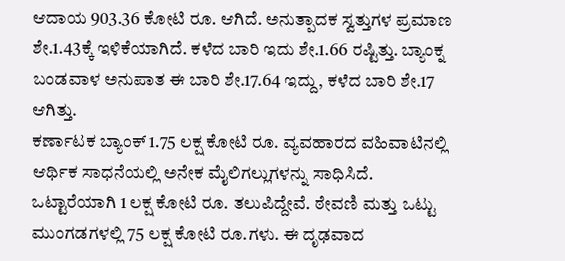ಆದಾಯ 903.36 ಕೋಟಿ ರೂ. ಆಗಿದೆ. ಅನುತ್ಪಾದಕ ಸ್ವತ್ತುಗಳ ಪ್ರಮಾಣ ಶೇ.1.43ಕ್ಕೆ ಇಳಿಕೆಯಾಗಿದೆ. ಕಳೆದ ಬಾರಿ ಇದು ಶೇ.1.66 ರಷ್ಟಿತ್ತು. ಬ್ಯಾಂಕ್ನ ಬಂಡವಾಳ ಅನುಪಾತ ಈ ಬಾರಿ ಶೇ.17.64 ಇದ್ದು, ಕಳೆದ ಬಾರಿ ಶೇ.17 ಆಗಿತ್ತು.
ಕರ್ಣಾಟಕ ಬ್ಯಾಂಕ್ 1.75 ಲಕ್ಷ ಕೋಟಿ ರೂ. ವ್ಯವಹಾರದ ವಹಿವಾಟಿನಲ್ಲಿ ಆರ್ಥಿಕ ಸಾಧನೆಯಲ್ಲಿ ಅನೇಕ ಮೈಲಿಗಲ್ಲುಗಳನ್ನು ಸಾಧಿಸಿದೆ. ಒಟ್ಟಾರೆಯಾಗಿ 1 ಲಕ್ಷ ಕೋಟಿ ರೂ. ತಲುಪಿದ್ದೇವೆ. ಠೇವಣಿ ಮತ್ತು ಒಟ್ಟು ಮುಂಗಡಗಳಲ್ಲಿ 75 ಲಕ್ಷ ಕೋಟಿ ರೂ.ಗಳು. ಈ ದೃಢವಾದ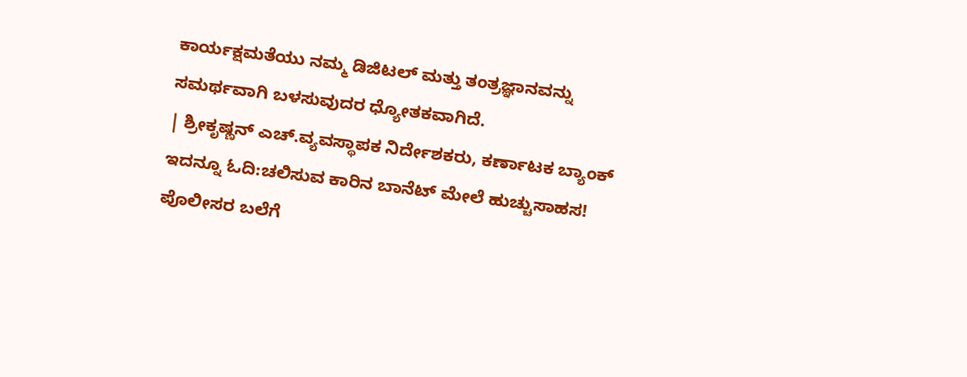ಕಾರ್ಯಕ್ಷಮತೆಯು ನಮ್ಮ ಡಿಜಿಟಲ್ ಮತ್ತು ತಂತ್ರಜ್ಞಾನವನ್ನು ಸಮರ್ಥವಾಗಿ ಬಳಸುವುದರ ಧ್ಯೋತಕವಾಗಿದೆ.
| ಶ್ರೀಕೃಷ್ಣನ್ ಎಚ್.ವ್ಯವಸ್ಥಾಪಕ ನಿರ್ದೇಶಕರು, ಕರ್ಣಾಟಕ ಬ್ಯಾಂಕ್
ಇದನ್ನೂ ಓದಿ:ಚಲಿಸುವ ಕಾರಿನ ಬಾನೆಟ್ ಮೇಲೆ ಹುಚ್ಚುಸಾಹಸ! ಪೊಲೀಸರ ಬಲೆಗೆ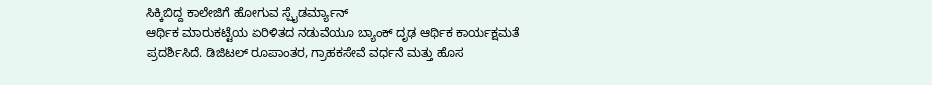ಸಿಕ್ಕಿಬಿದ್ದ ಕಾಲೇಜಿಗೆ ಹೋಗುವ ಸ್ಪೈಡರ್ಮ್ಯಾನ್
ಆರ್ಥಿಕ ಮಾರುಕಟ್ಟೆಯ ಏರಿಳಿತದ ನಡುವೆಯೂ ಬ್ಯಾಂಕ್ ದೃಢ ಆರ್ಥಿಕ ಕಾರ್ಯಕ್ಷಮತೆ ಪ್ರದರ್ಶಿಸಿದೆ. ಡಿಜಿಟಲ್ ರೂಪಾಂತರ, ಗ್ರಾಹಕಸೇವೆ ವರ್ಧನೆ ಮತ್ತು ಹೊಸ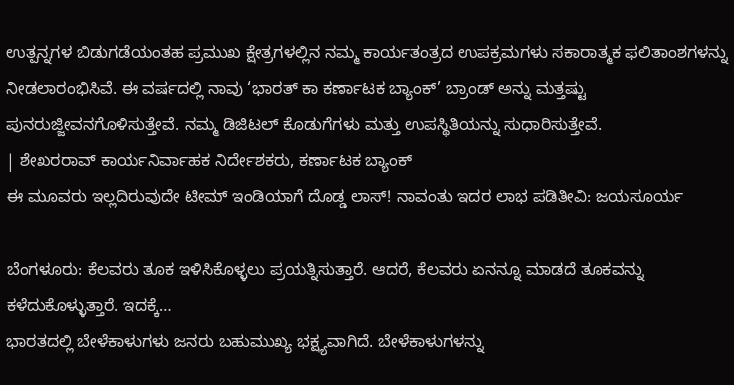ಉತ್ಪನ್ನಗಳ ಬಿಡುಗಡೆಯಂತಹ ಪ್ರಮುಖ ಕ್ಷೇತ್ರಗಳಲ್ಲಿನ ನಮ್ಮ ಕಾರ್ಯತಂತ್ರದ ಉಪಕ್ರಮಗಳು ಸಕಾರಾತ್ಮಕ ಫಲಿತಾಂಶಗಳನ್ನು ನೀಡಲಾರಂಭಿಸಿವೆ. ಈ ವರ್ಷದಲ್ಲಿ ನಾವು ‘ಭಾರತ್ ಕಾ ಕರ್ಣಾಟಕ ಬ್ಯಾಂಕ್’ ಬ್ರಾಂಡ್ ಅನ್ನು ಮತ್ತಷ್ಟು ಪುನರುಜ್ಜೀವನಗೊಳಿಸುತ್ತೇವೆ. ನಮ್ಮ ಡಿಜಿಟಲ್ ಕೊಡುಗೆಗಳು ಮತ್ತು ಉಪಸ್ಥಿತಿಯನ್ನು ಸುಧಾರಿಸುತ್ತೇವೆ.
| ಶೇಖರರಾವ್ ಕಾರ್ಯನಿರ್ವಾಹಕ ನಿರ್ದೇಶಕರು, ಕರ್ಣಾಟಕ ಬ್ಯಾಂಕ್
ಈ ಮೂವರು ಇಲ್ಲದಿರುವುದೇ ಟೀಮ್ ಇಂಡಿಯಾಗೆ ದೊಡ್ಡ ಲಾಸ್! ನಾವಂತು ಇದರ ಲಾಭ ಪಡಿತೀವಿ: ಜಯಸೂರ್ಯ

ಬೆಂಗಳೂರು: ಕೆಲವರು ತೂಕ ಇಳಿಸಿಕೊಳ್ಳಲು ಪ್ರಯತ್ನಿಸುತ್ತಾರೆ. ಆದರೆ, ಕೆಲವರು ಏನನ್ನೂ ಮಾಡದೆ ತೂಕವನ್ನು ಕಳೆದುಕೊಳ್ಳುತ್ತಾರೆ. ಇದಕ್ಕೆ…
ಭಾರತದಲ್ಲಿ ಬೇಳೆಕಾಳುಗಳು ಜನರು ಬಹುಮುಖ್ಯ ಭಕ್ಷ್ಯವಾಗಿದೆ. ಬೇಳೆಕಾಳುಗಳನ್ನು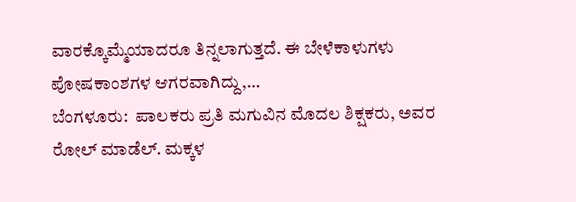ವಾರಕ್ಕೊಮ್ಮೆಯಾದರೂ ತಿನ್ನಲಾಗುತ್ತದೆ. ಈ ಬೇಳೆಕಾಳುಗಳು ಪೋಷಕಾಂಶಗಳ ಆಗರವಾಗಿದ್ದು,…
ಬೆಂಗಳೂರು:  ಪಾಲಕರು ಪ್ರತಿ ಮಗುವಿನ ಮೊದಲ ಶಿಕ್ಷಕರು, ಅವರ ರೋಲ್ ಮಾಡೆಲ್. ಮಕ್ಕಳ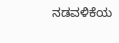ನಡವಳಿಕೆಯ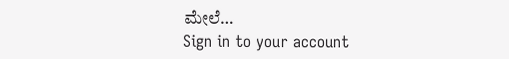ಮೇಲೆ…
Sign in to your account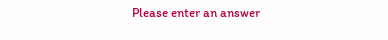Please enter an answer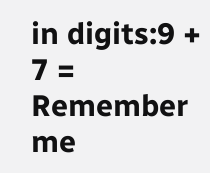in digits:9 + 7 =
Remember me